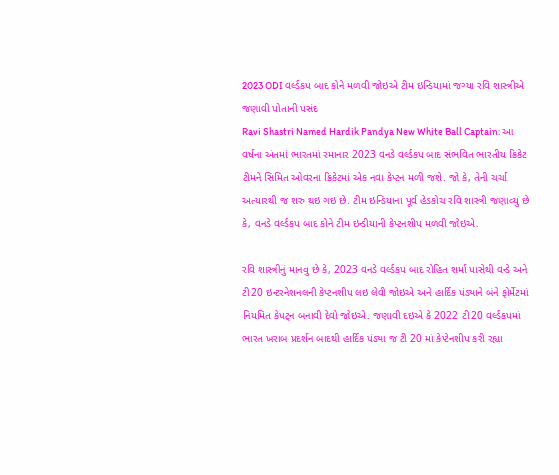2023 ODI વર્લ્ડકપ બાદ કોને મળવી જોઇએ ટીમ ઇન્ડિયામાં જગ્યા રવિ શાસ્ત્રીએ જણાવી પોતાની પસંદ
Ravi Shastri Named Hardik Pandya New White Ball Captain: આ વર્ષના અંતમાં ભારતમાં રમાનાર 2023 વનડે વર્લ્ડકપ બાદ સંભવિત ભારતીય ક્રિકેટ ટીમને સિમિત ઓવરના ક્રિકેટમાં એક નવા કેપ્ટન મળી જશે. જો કે, તેની ચર્ચા અત્યારથી જ શરુ થઇ ગઇ છે. ટીમ ઇન્ડિયાના પૂર્વ હેડકોચ રવિ શાસ્ત્રી જણાવ્યુ છે કે, વનડે વર્લ્ડકપ બાદ કોને ટીમ ઇન્ડીયાની કેપ્ટનશીપ મળવી જોઇએ.

રવિ શાસ્ત્રીનું માનવુ છે કે, 2023 વનડે વર્લ્ડકપ બાદ રોહિત શર્મા પાસેથી વન્ડે અને ટી20 ઇન્ટરનેશનલની કેપ્ટનશીપ લઇ લેવી જોઇએ અને હાર્દિક પંડ્યાને બંને ફોર્મેટમાં નિયમિત કેપટ્ન બનાવી દેવો જોઇએ. જણાવી દઇએ કે 2022 ટી20 વર્લ્ડકપમાં ભારત ખરાબ પ્રદર્શન બાદથી હાર્દિક પંડ્યા જ ટી 20 માં કેપ્ટેનશીપ કરી રહ્યા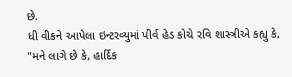છે.
ધી વીકને આપેલા ઇન્ટરવ્યુમાં પીર્વ હેડ કોચે રવિ શાસ્ત્રીએ કહ્યુ કે, "મને લાગે છે કે, હાર્દિક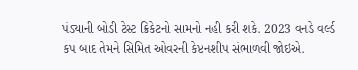પંડ્યાની બોડી ટેસ્ટ ક્રિકેટનો સામનો નહી કરી શકે. 2023 વનડે વર્લ્ડ કપ બાદ તેમને સિમિત ઓવરની કેપ્ટનશીપ સંભાળવી જોઇએ.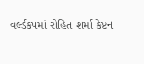વર્લ્ડકપમાં રોહિત શર્મા કેપ્ટન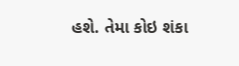હશે. તેમા કોઇ શંકા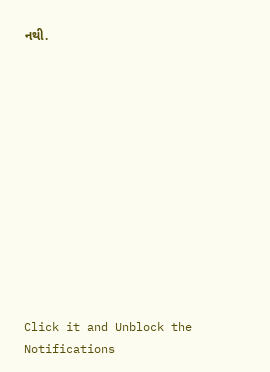નથી.












Click it and Unblock the Notifications